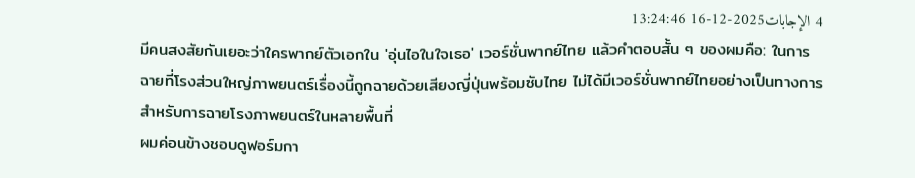4 الإجابات2025-12-16 13:24:46
มีคนสงสัยกันเยอะว่าใครพากย์ตัวเอกใน 'อุ่นไอในใจเธอ' เวอร์ชั่นพากย์ไทย แล้วคำตอบสั้น ๆ ของผมคือ: ในการฉายที่โรงส่วนใหญ่ภาพยนตร์เรื่องนี้ถูกฉายด้วยเสียงญี่ปุ่นพร้อมซับไทย ไม่ได้มีเวอร์ชั่นพากย์ไทยอย่างเป็นทางการสำหรับการฉายโรงภาพยนตร์ในหลายพื้นที่
ผมค่อนข้างชอบดูฟอร์มกา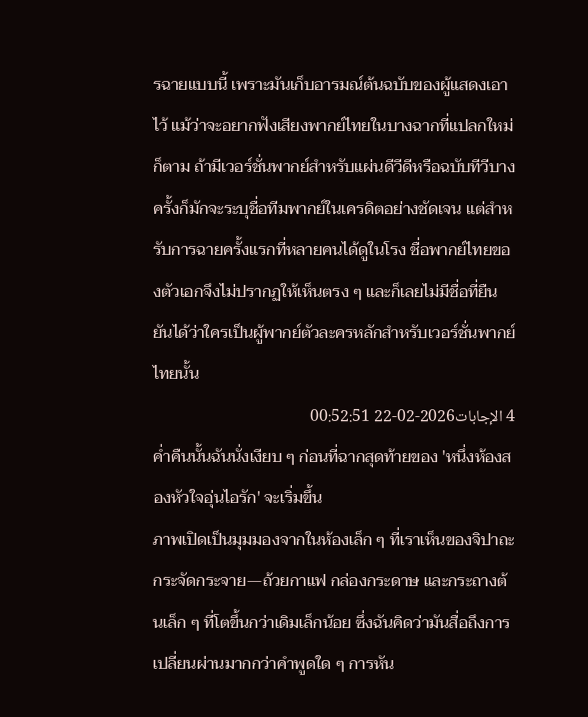รฉายแบบนี้ เพราะมันเก็บอารมณ์ต้นฉบับของผู้แสดงเอาไว้ แม้ว่าจะอยากฟังเสียงพากย์ไทยในบางฉากที่แปลกใหม่ก็ตาม ถ้ามีเวอร์ชั่นพากย์สำหรับแผ่นดีวีดีหรือฉบับทีวีบางครั้งก็มักจะระบุชื่อทีมพากย์ในเครดิตอย่างชัดเจน แต่สำหรับการฉายครั้งแรกที่หลายคนได้ดูในโรง ชื่อพากย์ไทยของตัวเอกจึงไม่ปรากฏให้เห็นตรง ๆ และก็เลยไม่มีชื่อที่ยืนยันได้ว่าใครเป็นผู้พากย์ตัวละครหลักสำหรับเวอร์ชั่นพากย์ไทยนั้น
4 الإجابات2026-02-22 00:52:51
ค่ำคืนนั้นฉันนั่งเงียบ ๆ ก่อนที่ฉากสุดท้ายของ 'หนึ่งห้องสองหัวใจอุ่นไอรัก' จะเริ่มขึ้น
ภาพเปิดเป็นมุมมองจากในห้องเล็ก ๆ ที่เราเห็นของจิปาถะกระจัดกระจาย—ถ้วยกาแฟ กล่องกระดาษ และกระถางต้นเล็ก ๆ ที่โตขึ้นกว่าเดิมเล็กน้อย ซึ่งฉันคิดว่ามันสื่อถึงการเปลี่ยนผ่านมากกว่าคำพูดใด ๆ การหัน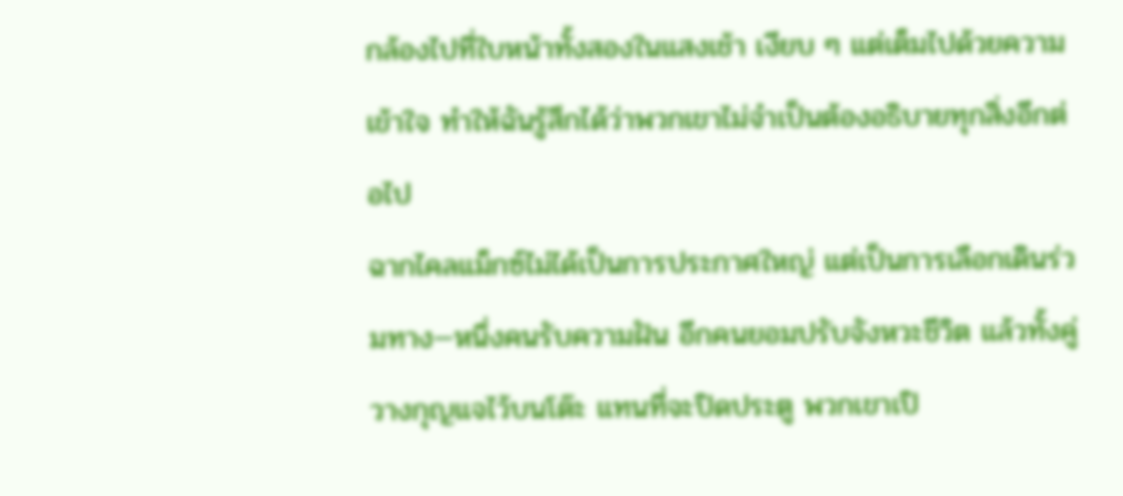กล้องไปที่ใบหน้าทั้งสองในแสงเช้า เงียบ ๆ แต่เต็มไปด้วยความเข้าใจ ทำให้ฉันรู้สึกได้ว่าพวกเขาไม่จำเป็นต้องอธิบายทุกสิ่งอีกต่อไป
ฉากไคลแม็กซ์ไม่ได้เป็นการประกาศใหญ่ แต่เป็นการเลือกเดินร่วมทาง—หนึ่งคนรับความฝัน อีกคนยอมปรับจังหวะชีวิต แล้วทั้งคู่วางกุญแจไว้บนโต๊ะ แทนที่จะปิดประตู พวกเขาเปิ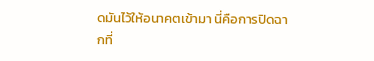ดมันไว้ให้อนาคตเข้ามา นี่คือการปิดฉากที่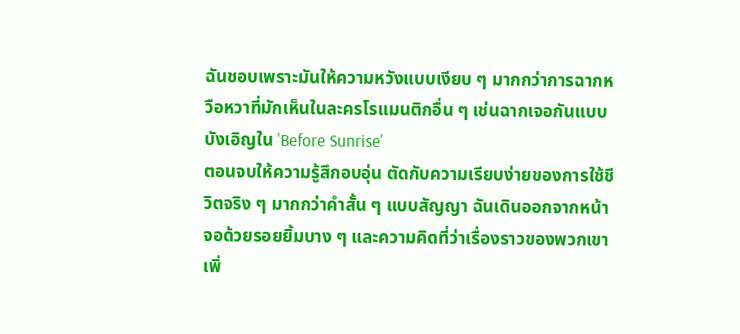ฉันชอบเพราะมันให้ความหวังแบบเงียบ ๆ มากกว่าการฉากหวือหวาที่มักเห็นในละครโรแมนติกอื่น ๆ เช่นฉากเจอกันแบบบังเอิญใน 'Before Sunrise'
ตอนจบให้ความรู้สึกอบอุ่น ตัดกับความเรียบง่ายของการใช้ชีวิตจริง ๆ มากกว่าคำสั้น ๆ แบบสัญญา ฉันเดินออกจากหน้าจอด้วยรอยยิ้มบาง ๆ และความคิดที่ว่าเรื่องราวของพวกเขาเพิ่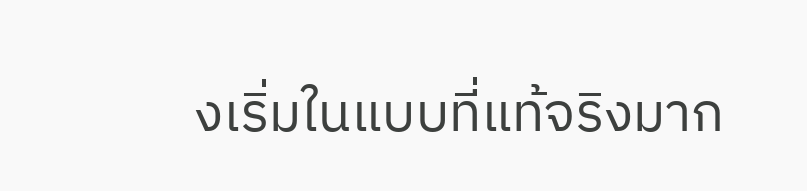งเริ่มในแบบที่แท้จริงมาก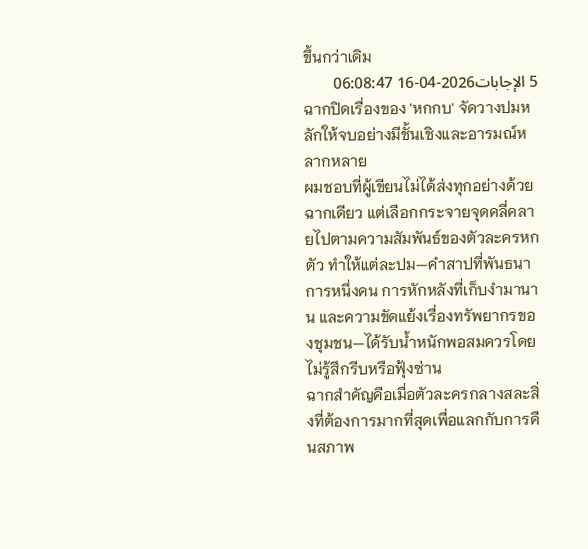ขึ้นกว่าเดิม
5 الإجابات2026-04-16 06:08:47
ฉากปิดเรื่องของ 'หกกบ' จัดวางปมหลักให้จบอย่างมีชั้นเชิงและอารมณ์หลากหลาย
ผมชอบที่ผู้เขียนไม่ได้ส่งทุกอย่างด้วยฉากเดียว แต่เลือกกระจายจุดคลี่คลายไปตามความสัมพันธ์ของตัวละครหกตัว ทำให้แต่ละปม—คำสาปที่พันธนาการหนึ่งคน การหักหลังที่เก็บงำมานาน และความขัดแย้งเรื่องทรัพยากรของชุมชน—ได้รับน้ำหนักพอสมควรโดยไม่รู้สึกรีบหรือฟุ้งซ่าน
ฉากสำคัญคือเมื่อตัวละครกลางสละสิ่งที่ต้องการมากที่สุดเพื่อแลกกับการคืนสภาพ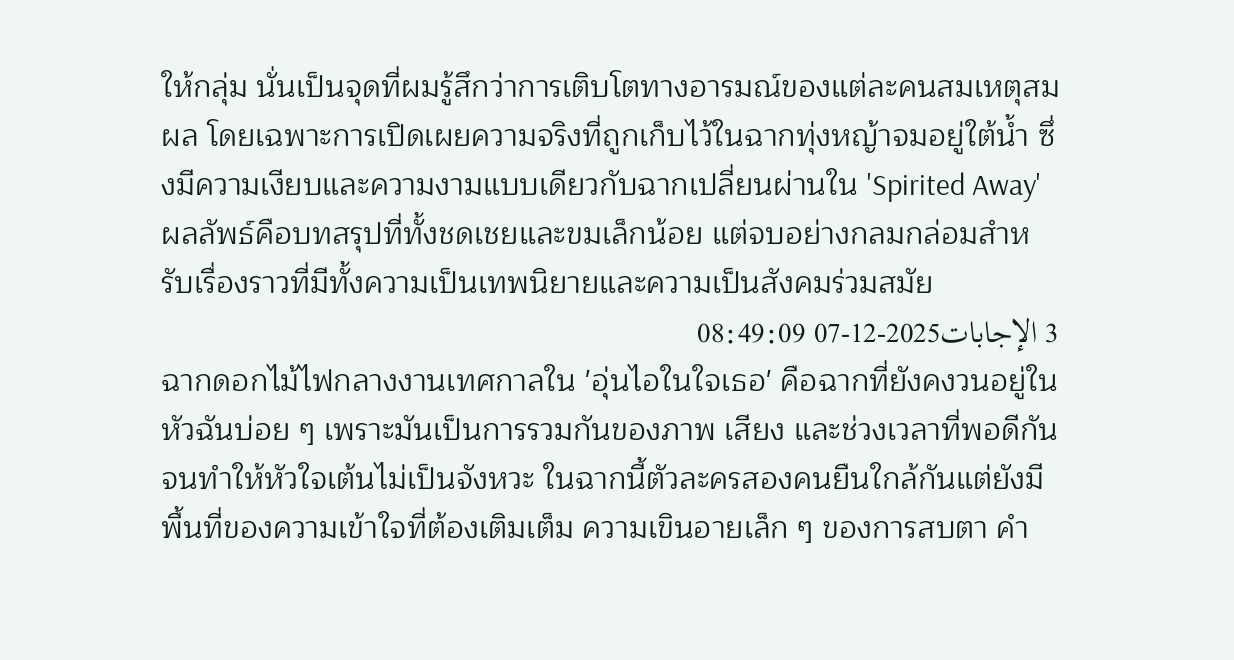ให้กลุ่ม นั่นเป็นจุดที่ผมรู้สึกว่าการเติบโตทางอารมณ์ของแต่ละคนสมเหตุสมผล โดยเฉพาะการเปิดเผยความจริงที่ถูกเก็บไว้ในฉากทุ่งหญ้าจมอยู่ใต้น้ำ ซึ่งมีความเงียบและความงามแบบเดียวกับฉากเปลี่ยนผ่านใน 'Spirited Away' ผลลัพธ์คือบทสรุปที่ทั้งชดเชยและขมเล็กน้อย แต่จบอย่างกลมกล่อมสำหรับเรื่องราวที่มีทั้งความเป็นเทพนิยายและความเป็นสังคมร่วมสมัย
3 الإجابات2025-12-07 08:49:09
ฉากดอกไม้ไฟกลางงานเทศกาลใน 'อุ่นไอในใจเธอ' คือฉากที่ยังคงวนอยู่ในหัวฉันบ่อย ๆ เพราะมันเป็นการรวมกันของภาพ เสียง และช่วงเวลาที่พอดีกันจนทำให้หัวใจเต้นไม่เป็นจังหวะ ในฉากนี้ตัวละครสองคนยืนใกล้กันแต่ยังมีพื้นที่ของความเข้าใจที่ต้องเติมเต็ม ความเขินอายเล็ก ๆ ของการสบตา คำ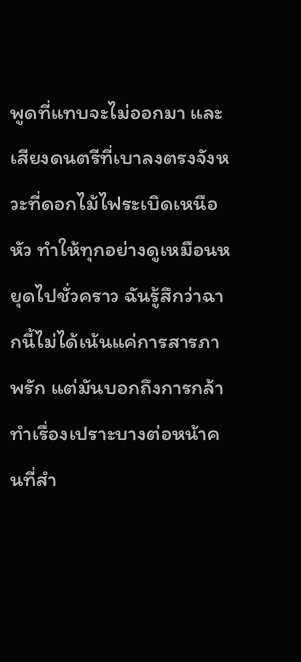พูดที่แทบจะไม่ออกมา และเสียงดนตรีที่เบาลงตรงจังหวะที่ดอกไม้ไฟระเบิดเหนือหัว ทำให้ทุกอย่างดูเหมือนหยุดไปชั่วคราว ฉันรู้สึกว่าฉากนี้ไม่ได้เน้นแค่การสารภาพรัก แต่มันบอกถึงการกล้าทำเรื่องเปราะบางต่อหน้าคนที่สำ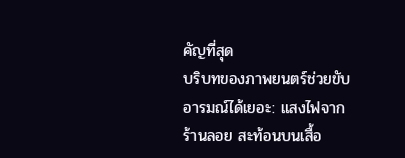คัญที่สุด
บริบทของภาพยนตร์ช่วยขับอารมณ์ได้เยอะ: แสงไฟจากร้านลอย สะท้อนบนเสื้อ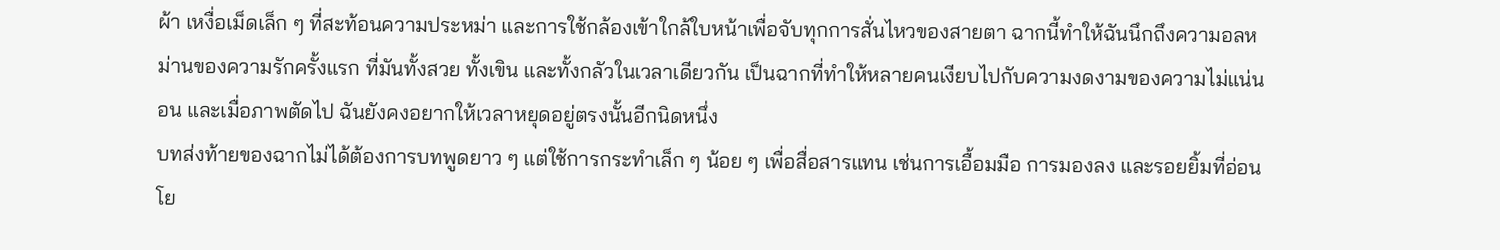ผ้า เหงื่อเม็ดเล็ก ๆ ที่สะท้อนความประหม่า และการใช้กล้องเข้าใกล้ใบหน้าเพื่อจับทุกการสั่นไหวของสายตา ฉากนี้ทำให้ฉันนึกถึงความอลหม่านของความรักครั้งแรก ที่มันทั้งสวย ทั้งเขิน และทั้งกลัวในเวลาเดียวกัน เป็นฉากที่ทำให้หลายคนเงียบไปกับความงดงามของความไม่แน่นอน และเมื่อภาพตัดไป ฉันยังคงอยากให้เวลาหยุดอยู่ตรงนั้นอีกนิดหนึ่ง
บทส่งท้ายของฉากไม่ได้ต้องการบทพูดยาว ๆ แต่ใช้การกระทำเล็ก ๆ น้อย ๆ เพื่อสื่อสารแทน เช่นการเอื้อมมือ การมองลง และรอยยิ้มที่อ่อนโย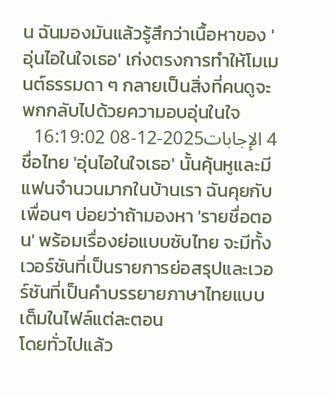น ฉันมองมันแล้วรู้สึกว่าเนื้อหาของ 'อุ่นไอในใจเธอ' เก่งตรงการทำให้โมเมนต์ธรรมดา ๆ กลายเป็นสิ่งที่คนดูจะพกกลับไปด้วยความอบอุ่นในใจ
4 الإجابات2025-12-08 16:19:02
ชื่อไทย 'อุ่นไอในใจเธอ' นั้นคุ้นหูและมีแฟนจำนวนมากในบ้านเรา ฉันคุยกับเพื่อนๆ บ่อยว่าถ้ามองหา 'รายชื่อตอน' พร้อมเรื่องย่อแบบซับไทย จะมีทั้งเวอร์ชันที่เป็นรายการย่อสรุปและเวอร์ชันที่เป็นคำบรรยายภาษาไทยแบบเต็มในไฟล์แต่ละตอน
โดยทั่วไปแล้ว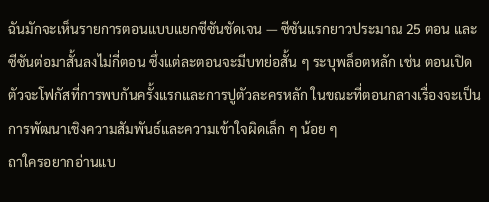ฉันมักจะเห็นรายการตอนแบบแยกซีซันชัดเจน — ซีซันแรกยาวประมาณ 25 ตอน และซีซันต่อมาสั้นลงไม่กี่ตอน ซึ่งแต่ละตอนจะมีบทย่อสั้น ๆ ระบุพล็อตหลัก เช่น ตอนเปิดตัวจะโฟกัสที่การพบกันครั้งแรกและการปูตัวละครหลัก ในขณะที่ตอนกลางเรื่องจะเป็นการพัฒนาเชิงความสัมพันธ์และความเข้าใจผิดเล็ก ๆ น้อย ๆ
ถาใครอยากอ่านแบ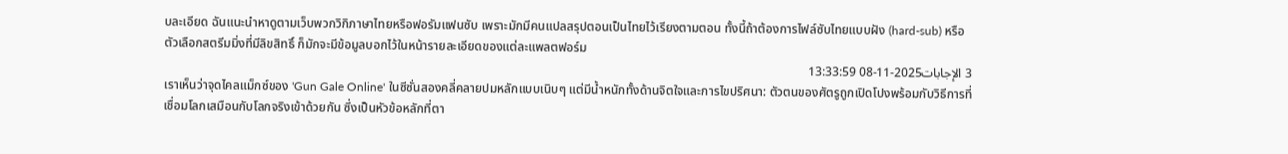บละเอียด ฉันแนะนำหาดูตามเว็บพวกวิกิภาษาไทยหรือฟอรัมแฟนซับ เพราะมักมีคนแปลสรุปตอนเป็นไทยไว้เรียงตามตอน ทั้งนี้ถ้าต้องการไฟล์ซับไทยแบบฝัง (hard-sub) หรือตัวเลือกสตรีมมิ่งที่มีลิขสิทธิ์ ก็มักจะมีข้อมูลบอกไว้ในหน้ารายละเอียดของแต่ละแพลตฟอร์ม
3 الإجابات2025-11-08 13:33:59
เราเห็นว่าจุดไคลแม็กซ์ของ 'Gun Gale Online' ในซีซั่นสองคลี่คลายปมหลักแบบเนิบๆ แต่มีน้ำหนักทั้งด้านจิตใจและการไขปริศนา: ตัวตนของศัตรูถูกเปิดโปงพร้อมกับวิธีการที่เชื่อมโลกเสมือนกับโลกจริงเข้าด้วยกัน ซึ่งเป็นหัวข้อหลักที่ตา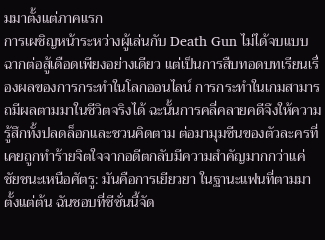มมาตั้งแต่ภาคแรก
การเผชิญหน้าระหว่างผู้เล่นกับ Death Gun ไม่ได้จบแบบฉากต่อสู้เดือดเพียงอย่างเดียว แต่เป็นการสืบทอดบทเรียนเรื่องผลของการกระทำในโลกออนไลน์ การกระทำในเกมสามารถมีผลตามมาในชีวิตจริงได้ ฉะนั้นการคลี่คลายคดีจึงให้ความรู้สึกทั้งปลดล็อกและชวนคิดตาม ต่อมามุมซีนของตัวละครที่เคยถูกทำร้ายจิตใจจากอดีตกลับมีความสำคัญมากกว่าแค่ชัยชนะเหนือศัตรู: มันคือการเยียวยา ในฐานะแฟนที่ตามมาตั้งแต่ต้น ฉันชอบที่ซีซั่นนี้จัด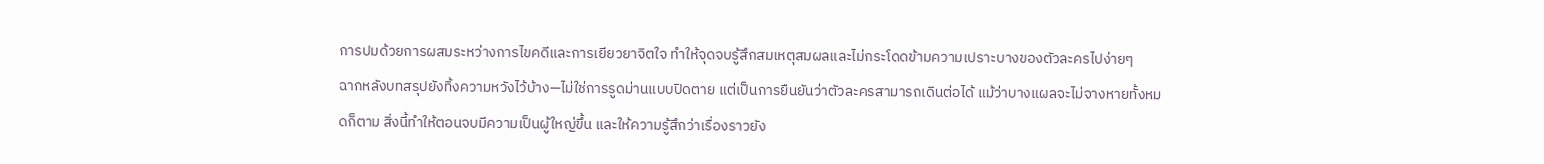การปมด้วยการผสมระหว่างการไขคดีและการเยียวยาจิตใจ ทำให้จุดจบรู้สึกสมเหตุสมผลและไม่กระโดดข้ามความเปราะบางของตัวละครไปง่ายๆ
ฉากหลังบทสรุปยังทิ้งความหวังไว้บ้าง—ไม่ใช่การรูดม่านแบบปิดตาย แต่เป็นการยืนยันว่าตัวละครสามารถเดินต่อได้ แม้ว่าบางแผลจะไม่จางหายทั้งหมดก็ตาม สิ่งนี้ทำให้ตอนจบมีความเป็นผู้ใหญ่ขึ้น และให้ความรู้สึกว่าเรื่องราวยัง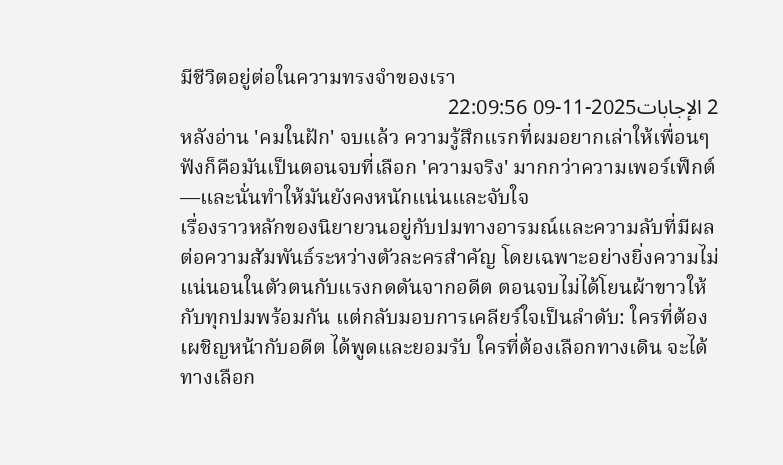มีชีวิตอยู่ต่อในความทรงจำของเรา
2 الإجابات2025-11-09 22:09:56
หลังอ่าน 'คมในฝัก' จบแล้ว ความรู้สึกแรกที่ผมอยากเล่าให้เพื่อนๆ ฟังก็คือมันเป็นตอนจบที่เลือก 'ความจริง' มากกว่าความเพอร์เฟ็กต์—และนั่นทำให้มันยังคงหนักแน่นและจับใจ
เรื่องราวหลักของนิยายวนอยู่กับปมทางอารมณ์และความลับที่มีผลต่อความสัมพันธ์ระหว่างตัวละครสำคัญ โดยเฉพาะอย่างยิ่งความไม่แน่นอนในตัวตนกับแรงกดดันจากอดีต ตอนจบไม่ได้โยนผ้าขาวให้กับทุกปมพร้อมกัน แต่กลับมอบการเคลียร์ใจเป็นลำดับ: ใครที่ต้องเผชิญหน้ากับอดีต ได้พูดและยอมรับ ใครที่ต้องเลือกทางเดิน จะได้ทางเลือก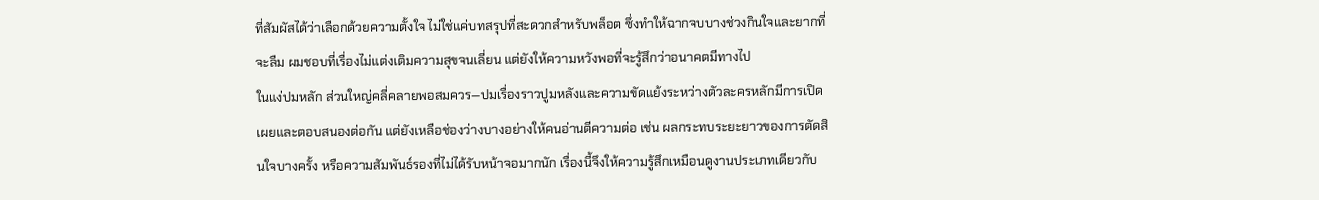ที่สัมผัสได้ว่าเลือกด้วยความตั้งใจ ไม่ใช่แค่บทสรุปที่สะดวกสำหรับพล็อต ซึ่งทำให้ฉากจบบางช่วงกินใจและยากที่จะลืม ผมชอบที่เรื่องไม่แต่งเติมความสุขจนเลี่ยน แต่ยังให้ความหวังพอที่จะรู้สึกว่าอนาคตมีทางไป
ในแง่ปมหลัก ส่วนใหญ่คลี่คลายพอสมควร—ปมเรื่องราวปูมหลังและความขัดแย้งระหว่างตัวละครหลักมีการเปิดเผยและตอบสนองต่อกัน แต่ยังเหลือช่องว่างบางอย่างให้คนอ่านตีความต่อ เช่น ผลกระทบระยะยาวของการตัดสินใจบางครั้ง หรือความสัมพันธ์รองที่ไม่ได้รับหน้าจอมากนัก เรื่องนี้จึงให้ความรู้สึกเหมือนดูงานประเภทเดียวกับ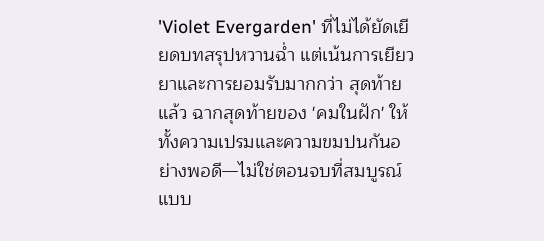'Violet Evergarden' ที่ไม่ได้ยัดเยียดบทสรุปหวานฉ่ำ แต่เน้นการเยียวยาและการยอมรับมากกว่า สุดท้ายแล้ว ฉากสุดท้ายของ 'คมในฝัก' ให้ทั้งความเปรมและความขมปนกันอย่างพอดี—ไม่ใช่ตอนจบที่สมบูรณ์แบบ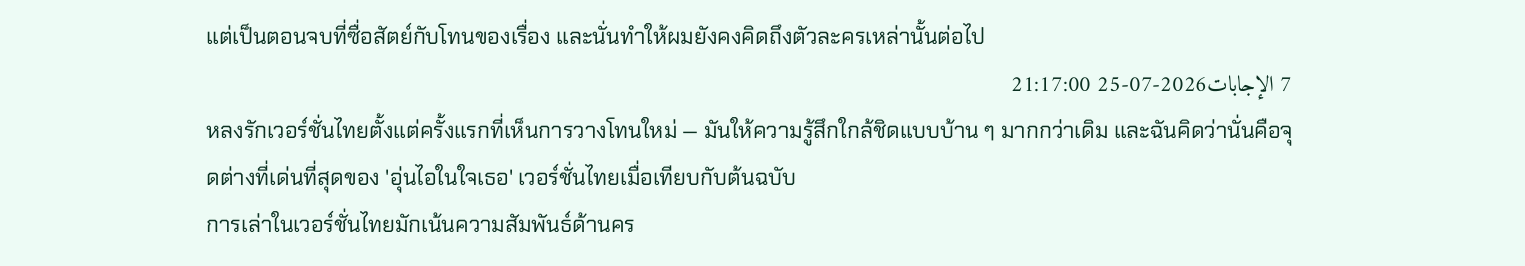แต่เป็นตอนจบที่ซื่อสัตย์กับโทนของเรื่อง และนั่นทำให้ผมยังคงคิดถึงตัวละครเหล่านั้นต่อไป
7 الإجابات2026-07-25 21:17:00
หลงรักเวอร์ชั่นไทยตั้งแต่ครั้งแรกที่เห็นการวางโทนใหม่ — มันให้ความรู้สึกใกล้ชิดแบบบ้าน ๆ มากกว่าเดิม และฉันคิดว่านั่นคือจุดต่างที่เด่นที่สุดของ 'อุ่นไอในใจเธอ' เวอร์ชั่นไทยเมื่อเทียบกับต้นฉบับ
การเล่าในเวอร์ชั่นไทยมักเน้นความสัมพันธ์ด้านคร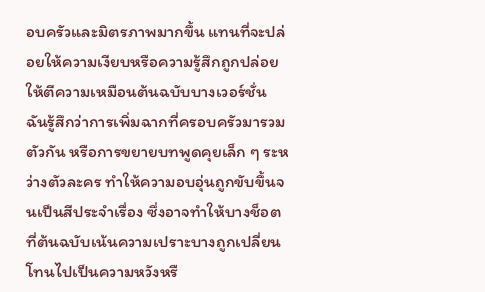อบครัวและมิตรภาพมากขึ้น แทนที่จะปล่อยให้ความเงียบหรือความรู้สึกถูกปล่อยให้ตีความเหมือนต้นฉบับบางเวอร์ชั่น ฉันรู้สึกว่าการเพิ่มฉากที่ครอบครัวมารวมตัวกัน หรือการขยายบทพูดคุยเล็ก ๆ ระหว่างตัวละคร ทำให้ความอบอุ่นถูกขับขึ้นจนเป็นสีประจำเรื่อง ซึ่งอาจทำให้บางช็อตที่ต้นฉบับเน้นความเปราะบางถูกเปลี่ยนโทนไปเป็นความหวังหรื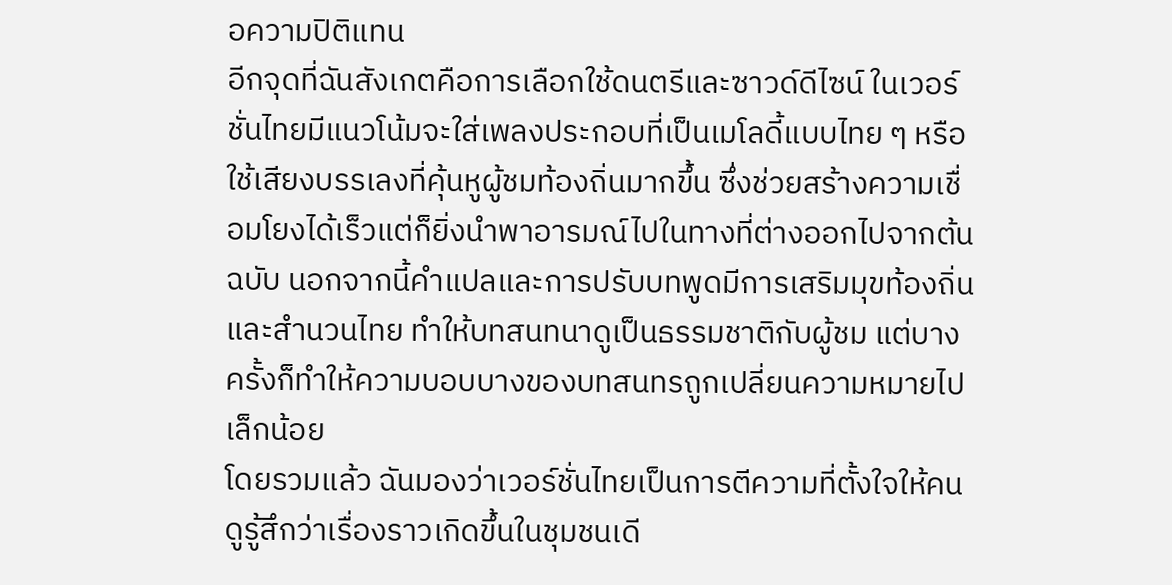อความปิติแทน
อีกจุดที่ฉันสังเกตคือการเลือกใช้ดนตรีและซาวด์ดีไซน์ ในเวอร์ชั่นไทยมีแนวโน้มจะใส่เพลงประกอบที่เป็นเมโลดี้แบบไทย ๆ หรือใช้เสียงบรรเลงที่คุ้นหูผู้ชมท้องถิ่นมากขึ้น ซึ่งช่วยสร้างความเชื่อมโยงได้เร็วแต่ก็ยิ่งนำพาอารมณ์ไปในทางที่ต่างออกไปจากต้นฉบับ นอกจากนี้คำแปลและการปรับบทพูดมีการเสริมมุขท้องถิ่นและสำนวนไทย ทำให้บทสนทนาดูเป็นธรรมชาติกับผู้ชม แต่บางครั้งก็ทำให้ความบอบบางของบทสนทรถูกเปลี่ยนความหมายไปเล็กน้อย
โดยรวมแล้ว ฉันมองว่าเวอร์ชั่นไทยเป็นการตีความที่ตั้งใจให้คนดูรู้สึกว่าเรื่องราวเกิดขึ้นในชุมชนเดี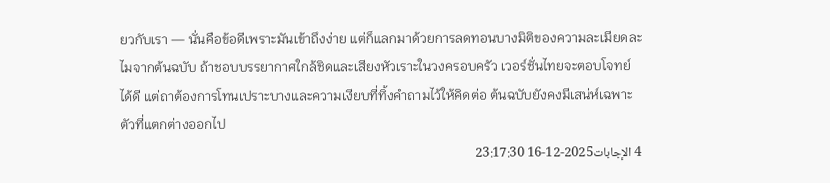ยวกับเรา — นั่นคือข้อดีเพราะมันเข้าถึงง่าย แต่ก็แลกมาด้วยการลดทอนบางมิติของความละเมียดละไมจากต้นฉบับ ถ้าชอบบรรยากาศใกล้ชิดและเสียงหัวเราะในวงครอบครัว เวอร์ชั่นไทยจะตอบโจทย์ได้ดี แต่ถาต้องการโทนเปราะบางและความเงียบที่ทิ้งคำถามไว้ให้คิดต่อ ต้นฉบับยังคงมีเสน่ห์เฉพาะตัวที่แตกต่างออกไป
4 الإجابات2025-12-16 23:17:30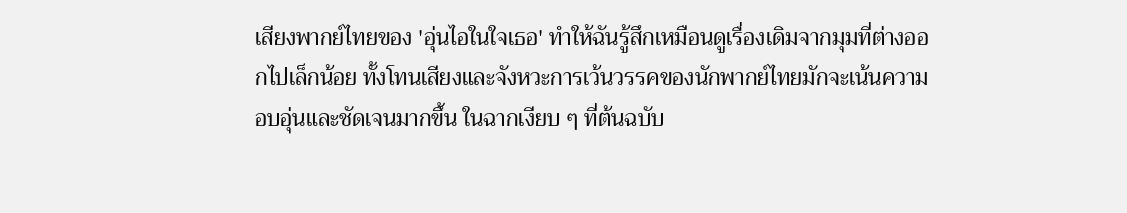เสียงพากย์ไทยของ 'อุ่นไอในใจเธอ' ทำให้ฉันรู้สึกเหมือนดูเรื่องเดิมจากมุมที่ต่างออกไปเล็กน้อย ทั้งโทนเสียงและจังหวะการเว้นวรรคของนักพากย์ไทยมักจะเน้นความอบอุ่นและชัดเจนมากขึ้น ในฉากเงียบ ๆ ที่ต้นฉบับ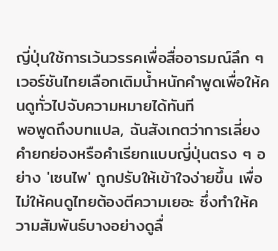ญี่ปุ่นใช้การเว้นวรรคเพื่อสื่ออารมณ์ลึก ๆ เวอร์ชันไทยเลือกเติมน้ำหนักคำพูดเพื่อให้คนดูทั่วไปจับความหมายได้ทันที
พอพูดถึงบทแปล, ฉันสังเกตว่าการเลี่ยงคำยกย่องหรือคำเรียกแบบญี่ปุ่นตรง ๆ อย่าง 'เซนไพ' ถูกปรับให้เข้าใจง่ายขึ้น เพื่อไม่ให้คนดูไทยต้องตีความเยอะ ซึ่งทำให้ความสัมพันธ์บางอย่างดูลื่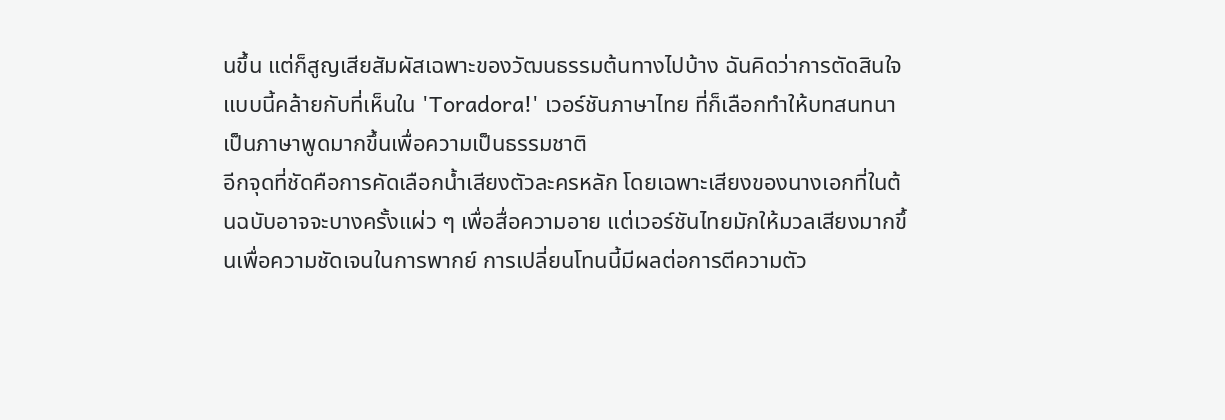นขึ้น แต่ก็สูญเสียสัมผัสเฉพาะของวัฒนธรรมต้นทางไปบ้าง ฉันคิดว่าการตัดสินใจแบบนี้คล้ายกับที่เห็นใน 'Toradora!' เวอร์ชันภาษาไทย ที่ก็เลือกทำให้บทสนทนาเป็นภาษาพูดมากขึ้นเพื่อความเป็นธรรมชาติ
อีกจุดที่ชัดคือการคัดเลือกน้ำเสียงตัวละครหลัก โดยเฉพาะเสียงของนางเอกที่ในต้นฉบับอาจจะบางครั้งแผ่ว ๆ เพื่อสื่อความอาย แต่เวอร์ชันไทยมักให้มวลเสียงมากขึ้นเพื่อความชัดเจนในการพากย์ การเปลี่ยนโทนนี้มีผลต่อการตีความตัว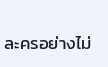ละครอย่างไม่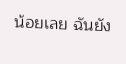น้อยเลย ฉันยัง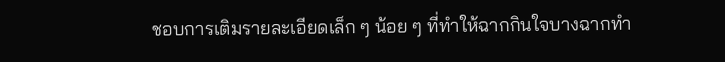ชอบการเติมรายละเอียดเล็ก ๆ น้อย ๆ ที่ทำให้ฉากกินใจบางฉากทำ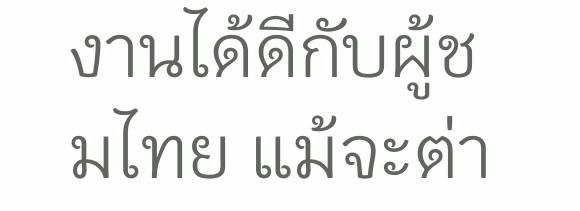งานได้ดีกับผู้ชมไทย แม้จะต่า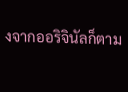งจากออริจินัลก็ตาม